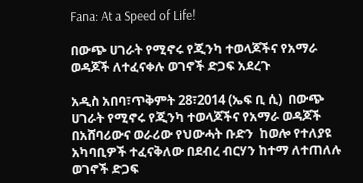Fana: At a Speed of Life!

በውጭ ሀገራት የሚኖሩ የጂንካ ተወላጆችና የአማራ ወዳጆች ለተፈናቀሉ ወገኖች ድጋፍ አደረጉ

አዲስ አበባ፣ጥቅምት 28፣2014 (ኤፍ ቢ ሲ)  በውጭ ሀገራት የሚኖሩ የጂንካ ተወላጆችና የአማራ ወዳጆች በአሸባሪውና ወራሪው የህውሓት ቡድን  ከወሎ የተለያዩ አካባቢዎች ተፈናቅለው በደብረ ብርሃን ከተማ ለተጠለሉ ወገኖች ድጋፍ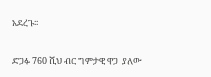አደረጉ፡፡

ድጋፉ 760 ሺህ ብር ግምታዊ ዋጋ  ያለው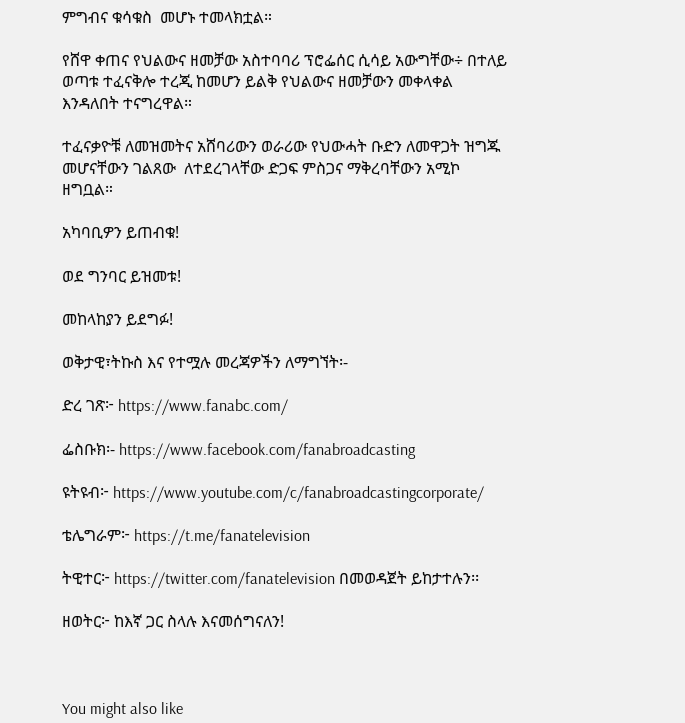ምግብና ቁሳቁስ  መሆኑ ተመላክቷል።

የሸዋ ቀጠና የህልውና ዘመቻው አስተባባሪ ፕሮፌሰር ሲሳይ አውግቸው÷ በተለይ ወጣቱ ተፈናቅሎ ተረጂ ከመሆን ይልቅ የህልውና ዘመቻውን መቀላቀል እንዳለበት ተናግረዋል።

ተፈናቃዮቹ ለመዝመትና አሸባሪውን ወራሪው የህውሓት ቡድን ለመዋጋት ዝግጁ መሆናቸውን ገልጸው  ለተደረገላቸው ድጋፍ ምስጋና ማቅረባቸውን አሚኮ ዘግቧል።

አካባቢዎን ይጠብቁ!

ወደ ግንባር ይዝመቱ!

መከላከያን ይደግፉ!

ወቅታዊ፣ትኩስ እና የተሟሉ መረጃዎችን ለማግኘት፡-

ድረ ገጽ፦ https://www.fanabc.com/

ፌስቡክ፡- https://www.facebook.com/fanabroadcasting

ዩትዩብ፦ https://www.youtube.com/c/fanabroadcastingcorporate/

ቴሌግራም፦ https://t.me/fanatelevision

ትዊተር፦ https://twitter.com/fanatelevision በመወዳጀት ይከታተሉን፡፡

ዘወትር፦ ከእኛ ጋር ስላሉ እናመሰግናለን!



You might also like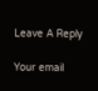Leave A Reply

Your email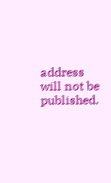address will not be published.